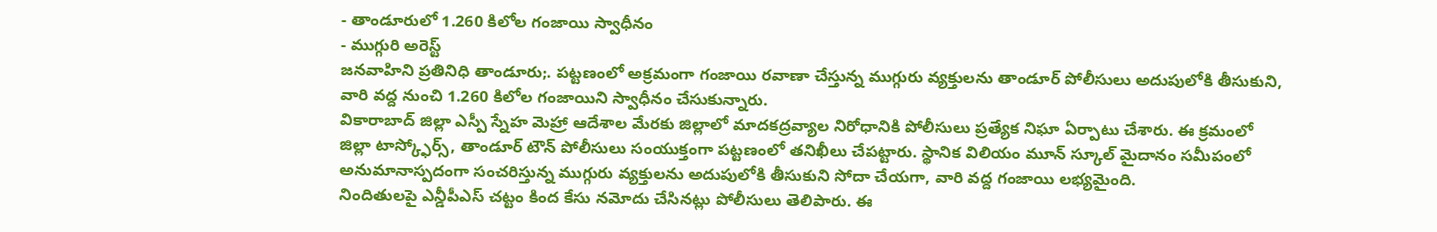- తాండూరులో 1.260 కిలోల గంజాయి స్వాధీనం
- ముగ్గురి అరెస్ట్
జనవాహిని ప్రతినిధి తాండూరు;. పట్టణంలో అక్రమంగా గంజాయి రవాణా చేస్తున్న ముగ్గురు వ్యక్తులను తాండూర్ పోలీసులు అదుపులోకి తీసుకుని, వారి వద్ద నుంచి 1.260 కిలోల గంజాయిని స్వాధీనం చేసుకున్నారు.
వికారాబాద్ జిల్లా ఎస్పీ స్నేహ మెహ్రా ఆదేశాల మేరకు జిల్లాలో మాదకద్రవ్యాల నిరోధానికి పోలీసులు ప్రత్యేక నిఘా ఏర్పాటు చేశారు. ఈ క్రమంలో జిల్లా టాస్క్ఫోర్స్, తాండూర్ టౌన్ పోలీసులు సంయుక్తంగా పట్టణంలో తనిఖీలు చేపట్టారు. స్థానిక విలియం మూన్ స్కూల్ మైదానం సమీపంలో అనుమానాస్పదంగా సంచరిస్తున్న ముగ్గురు వ్యక్తులను అదుపులోకి తీసుకుని సోదా చేయగా, వారి వద్ద గంజాయి లభ్యమైంది.
నిందితులపై ఎన్డీపీఎస్ చట్టం కింద కేసు నమోదు చేసినట్లు పోలీసులు తెలిపారు. ఈ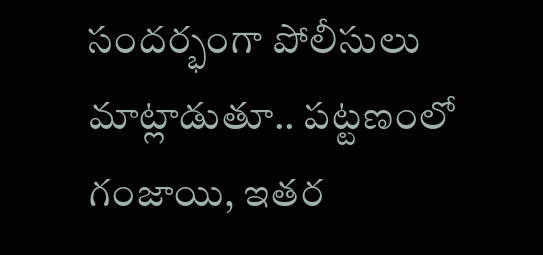సందర్భంగా పోలీసులు మాట్లాడుతూ.. పట్టణంలో గంజాయి, ఇతర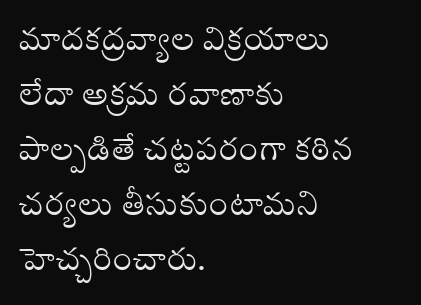మాదకద్రవ్యాల విక్రయాలు లేదా అక్రమ రవాణాకు పాల్పడితే చట్టపరంగా కఠిన చర్యలు తీసుకుంటామని హెచ్చరించారు.